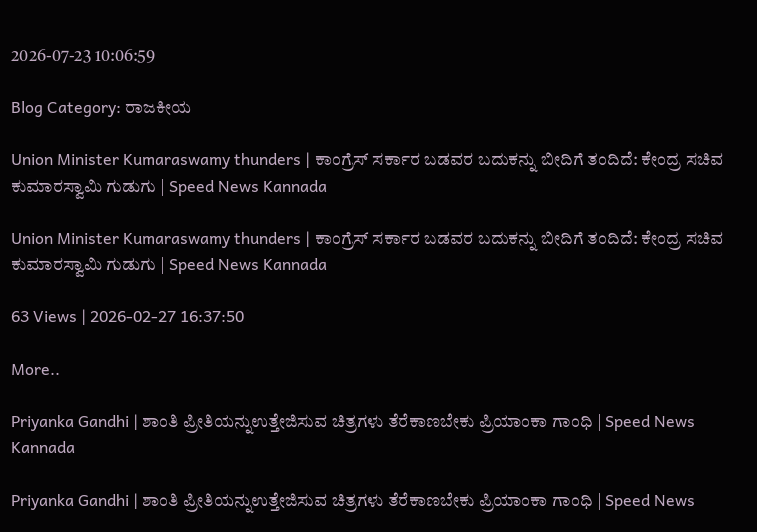2026-07-23 10:06:59

Blog Category: ರಾಜಕೀಯ

Union Minister Kumaraswamy thunders | ಕಾಂಗ್ರೆಸ್‌ ಸರ್ಕಾರ ಬಡವರ ಬದುಕನ್ನು ಬೀದಿಗೆ ತಂದಿದೆ: ಕೇಂದ್ರ ಸಚಿವ ಕುಮಾರಸ್ವಾಮಿ ಗುಡುಗು | Speed News Kannada

Union Minister Kumaraswamy thunders | ಕಾಂಗ್ರೆಸ್‌ ಸರ್ಕಾರ ಬಡವರ ಬದುಕನ್ನು ಬೀದಿಗೆ ತಂದಿದೆ: ಕೇಂದ್ರ ಸಚಿವ ಕುಮಾರಸ್ವಾಮಿ ಗುಡುಗು | Speed News Kannada

63 Views | 2026-02-27 16:37:50

More..

Priyanka Gandhi | ಶಾಂತಿ ಪ್ರೀತಿಯನ್ನುಉತ್ತೇಜಿಸುವ ಚಿತ್ರಗಳು ತೆರೆಕಾಣಬೇಕು ಪ್ರಿಯಾಂಕಾ ಗಾಂಧಿ | Speed News Kannada

Priyanka Gandhi | ಶಾಂತಿ ಪ್ರೀತಿಯನ್ನುಉತ್ತೇಜಿಸುವ ಚಿತ್ರಗಳು ತೆರೆಕಾಣಬೇಕು ಪ್ರಿಯಾಂಕಾ ಗಾಂಧಿ | Speed News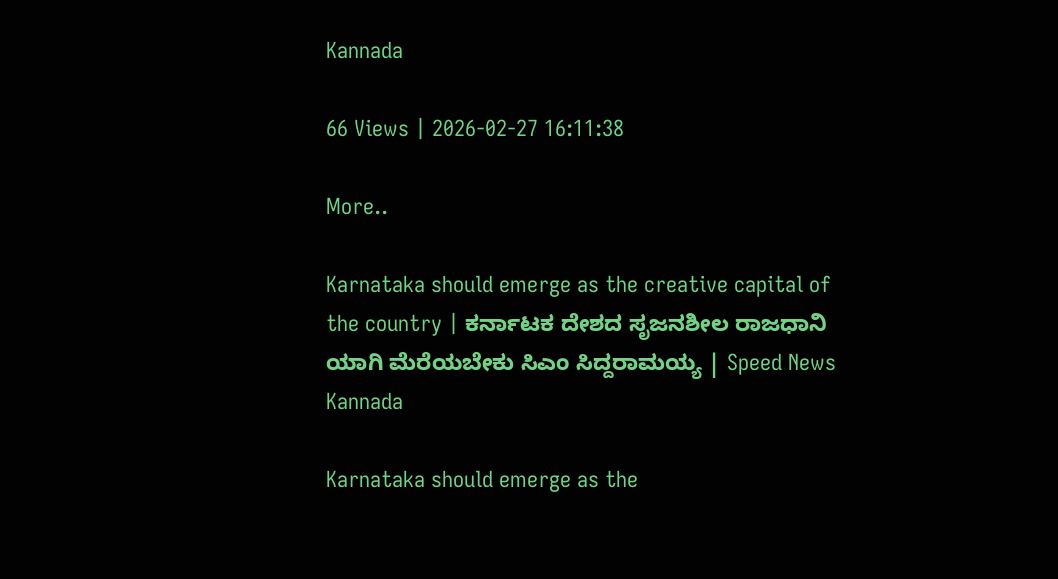Kannada

66 Views | 2026-02-27 16:11:38

More..

Karnataka should emerge as the creative capital of the country | ಕರ್ನಾಟಕ ದೇಶದ ಸೃಜನಶೀಲ ರಾಜಧಾನಿ ಯಾಗಿ ಮೆರೆಯಬೇಕು ಸಿಎಂ ಸಿದ್ದರಾಮಯ್ಯ | Speed News Kannada

Karnataka should emerge as the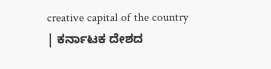creative capital of the country | ಕರ್ನಾಟಕ ದೇಶದ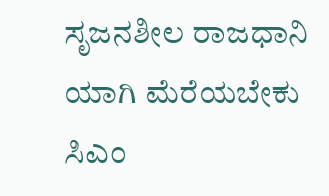ಸೃಜನಶೀಲ ರಾಜಧಾನಿ ಯಾಗಿ ಮೆರೆಯಬೇಕು ಸಿಎಂ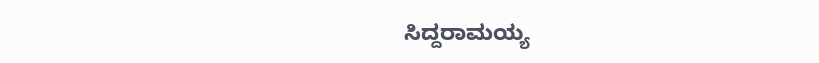ಸಿದ್ದರಾಮಯ್ಯ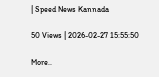| Speed News Kannada

50 Views | 2026-02-27 15:55:50

More..